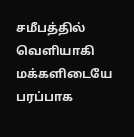சமீபத்தில் வெளியாகி மக்களிடையே பரப்பாக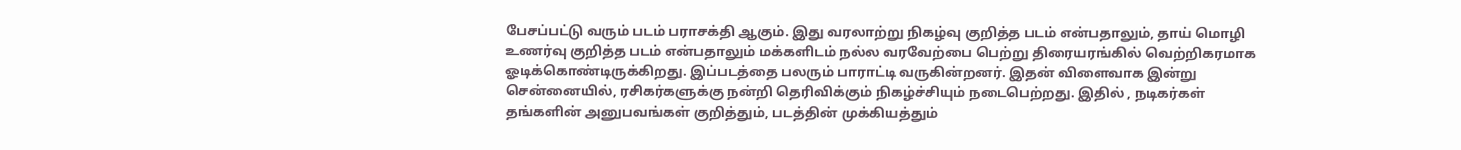பேசப்பட்டு வரும் படம் பராசக்தி ஆகும். இது வரலாற்று நிகழ்வு குறித்த படம் என்பதாலும், தாய் மொழி உணர்வு குறித்த படம் என்பதாலும் மக்களிடம் நல்ல வரவேற்பை பெற்று திரையரங்கில் வெற்றிகரமாக ஓடிக்கொண்டிருக்கிறது. இப்படத்தை பலரும் பாராட்டி வருகின்றனர். இதன் விளைவாக இன்று சென்னையில், ரசிகர்களுக்கு நன்றி தெரிவிக்கும் நிகழ்ச்சியும் நடைபெற்றது. இதில் , நடிகர்கள் தங்களின் அனுபவங்கள் குறித்தும், படத்தின் முக்கியத்தும்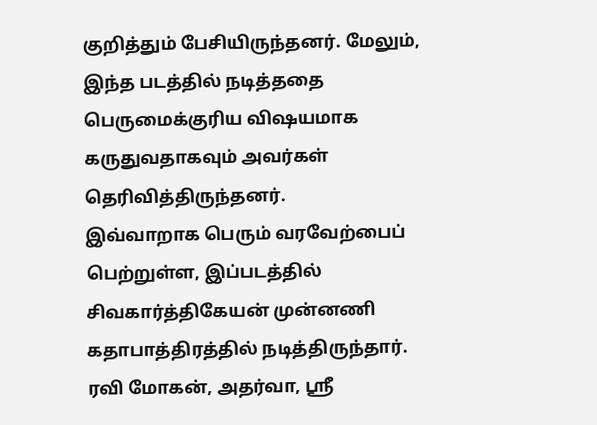குறித்தும் பேசியிருந்தனர். மேலும், இந்த படத்தில் நடித்ததை பெருமைக்குரிய விஷயமாக கருதுவதாகவும் அவர்கள் தெரிவித்திருந்தனர்.
இவ்வாறாக பெரும் வரவேற்பைப் பெற்றுள்ள, இப்படத்தில் சிவகார்த்திகேயன் முன்னணி கதாபாத்திரத்தில் நடித்திருந்தார். ரவி மோகன், அதர்வா, ஸ்ரீ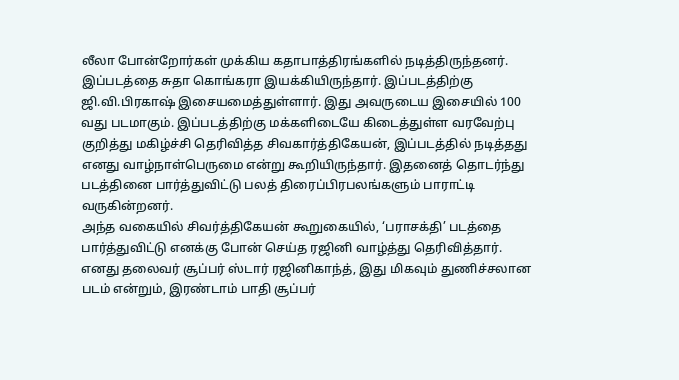லீலா போன்றோர்கள் முக்கிய கதாபாத்திரங்களில் நடித்திருந்தனர். இப்படத்தை சுதா கொங்கரா இயக்கியிருந்தார். இப்படத்திற்கு ஜி.வி.பிரகாஷ் இசையமைத்துள்ளார். இது அவருடைய இசையில் 100 வது படமாகும். இப்படத்திற்கு மக்களிடையே கிடைத்துள்ள வரவேற்பு குறித்து மகிழ்ச்சி தெரிவித்த சிவகார்த்திகேயன், இப்படத்தில் நடித்தது எனது வாழ்நாள்பெருமை என்று கூறியிருந்தார். இதனைத் தொடர்ந்து படத்தினை பார்த்துவிட்டு பலத் திரைப்பிரபலங்களும் பாராட்டி வருகின்றனர்.
அந்த வகையில் சிவர்த்திகேயன் கூறுகையில், ‘பராசக்தி’ படத்தை பார்த்துவிட்டு எனக்கு போன் செய்த ரஜினி வாழ்த்து தெரிவித்தார். எனது தலைவர் சூப்பர் ஸ்டார் ரஜினிகாந்த், இது மிகவும் துணிச்சலான படம் என்றும், இரண்டாம் பாதி சூப்பர்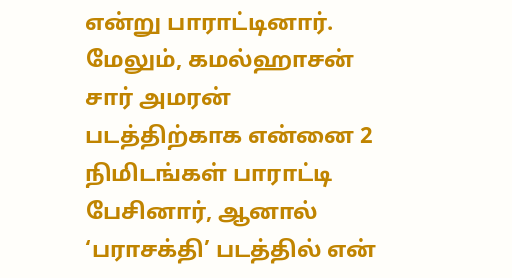என்று பாராட்டினார். மேலும், கமல்ஹாசன் சார் அமரன் படத்திற்காக என்னை 2 நிமிடங்கள் பாராட்டி பேசினார், ஆனால் ‘பராசக்தி’ படத்தில் என்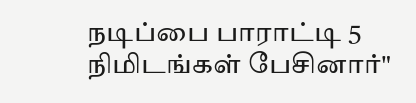நடிப்பை பாராட்டி 5 நிமிடங்கள் பேசினார்"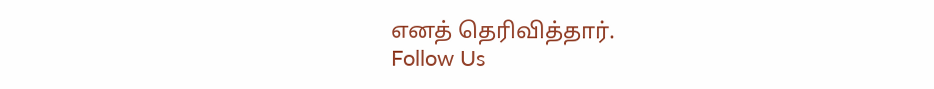எனத் தெரிவித்தார்.
Follow Us